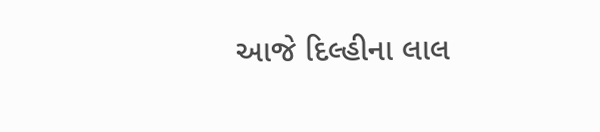આજે દિલ્હીના લાલ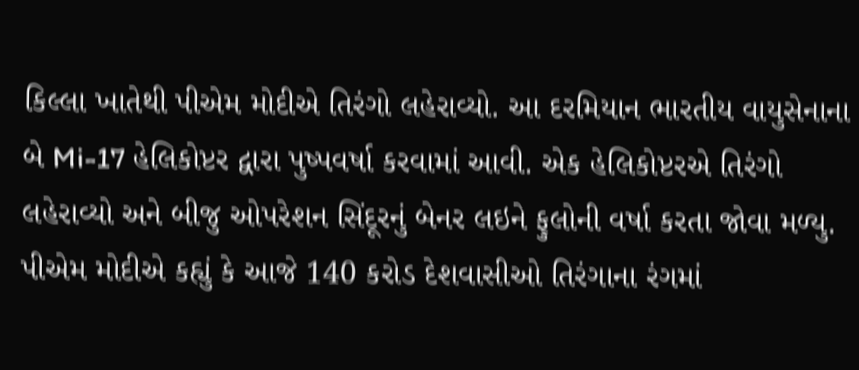કિલ્લા ખાતેથી પીએમ મોદીએ તિરંગો લહેરાવ્યો. આ દરમિયાન ભારતીય વાયુસેનાના બે Mi-17 હેલિકોપ્ટર દ્વારા પુષ્પવર્ષા કરવામાં આવી. એક હેલિકોપ્ટરએ તિરંગો લહેરાવ્યો અને બીજુ ઓપરેશન સિંદૂરનું બેનર લઇને ફુલોની વર્ષા કરતા જોવા મળ્યુ. પીએમ મોદીએ કહ્યું કે આજે 140 કરોડ દેશવાસીઓ તિરંગાના રંગમાં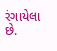રંગાયેલા છે.